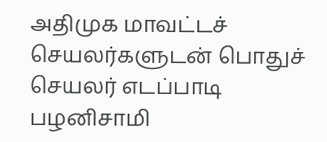அதிமுக மாவட்டச் செயலர்களுடன் பொதுச் செயலர் எடப்பாடி பழனிசாமி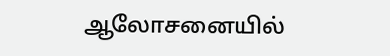ஆலோசனையில்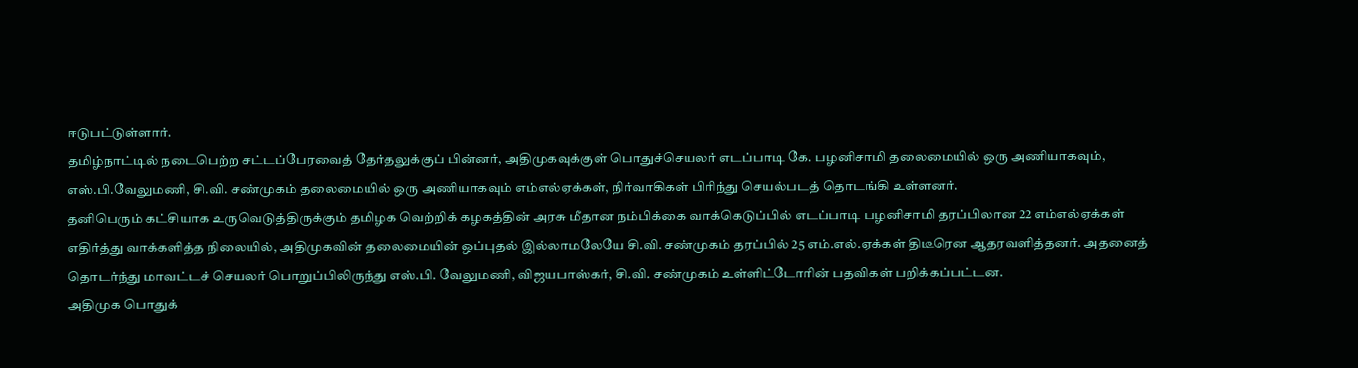ஈடுபட்டுள்ளார்.
தமிழ்நாட்டில் நடைபெற்ற சட்டப்பேரவைத் தேர்தலுக்குப் பின்னர், அதிமுகவுக்குள் பொதுச்செயலர் எடப்பாடி கே. பழனிசாமி தலைமையில் ஒரு அணியாகவும், எஸ்.பி.வேலுமணி, சி.வி. சண்முகம் தலைமையில் ஒரு அணியாகவும் எம்எல்ஏக்கள், நிர்வாகிகள் பிரிந்து செயல்படத் தொடங்கி உள்ளனர்.
தனிபெரும் கட்சியாக உருவெடுத்திருக்கும் தமிழக வெற்றிக் கழகத்தின் அரசு மீதான நம்பிக்கை வாக்கெடுப்பில் எடப்பாடி பழனிசாமி தரப்பிலான 22 எம்எல்ஏக்கள் எதிர்த்து வாக்களித்த நிலையில், அதிமுகவின் தலைமையின் ஒப்புதல் இல்லாமலேயே சி.வி. சண்முகம் தரப்பில் 25 எம்.எல்.ஏக்கள் திடீரென ஆதரவளித்தனர். அதனைத் தொடர்ந்து மாவட்டச் செயலர் பொறுப்பிலிருந்து எஸ்.பி. வேலுமணி, விஜயபாஸ்கர், சி.வி. சண்முகம் உள்ளிட்டோரின் பதவிகள் பறிக்கப்பட்டன.
அதிமுக பொதுக்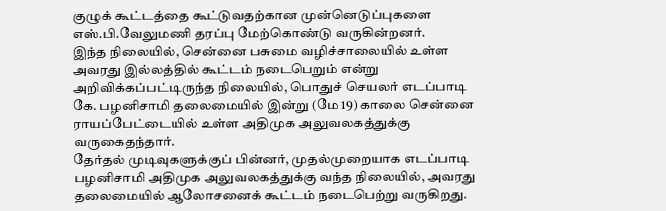குழுக் கூட்டத்தை கூட்டுவதற்கான முன்னெடுப்புகளை எஸ்.பி.வேலுமணி தரப்பு மேற்கொண்டு வருகின்றனர்.
இந்த நிலையில், சென்னை பசுமை வழிச்சாலையில் உள்ள அவரது இல்லத்தில் கூட்டம் நடைபெறும் என்று அறிவிக்கப்பட்டிருந்த நிலையில், பொதுச் செயலர் எடப்பாடி கே. பழனிசாமி தலைமையில் இன்று (மே 19) காலை சென்னை ராயப்பேட்டையில் உள்ள அதிமுக அலுவலகத்துக்கு வருகைதந்தார்.
தேர்தல் முடிவுகளுக்குப் பின்னர், முதல்முறையாக எடப்பாடி பழனிசாமி அதிமுக அலுவலகத்துக்கு வந்த நிலையில், அவரது தலைமையில் ஆலோசனைக் கூட்டம் நடைபெற்று வருகிறது.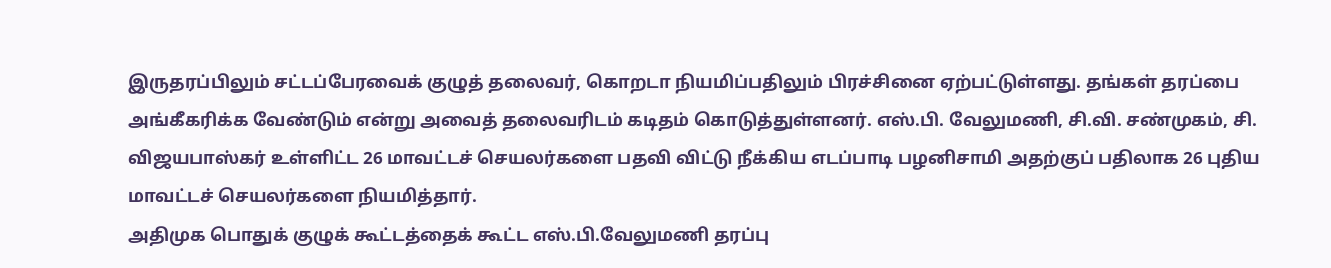இருதரப்பிலும் சட்டப்பேரவைக் குழுத் தலைவர், கொறடா நியமிப்பதிலும் பிரச்சினை ஏற்பட்டுள்ளது. தங்கள் தரப்பை அங்கீகரிக்க வேண்டும் என்று அவைத் தலைவரிடம் கடிதம் கொடுத்துள்ளனர். எஸ்.பி. வேலுமணி, சி.வி. சண்முகம், சி. விஜயபாஸ்கர் உள்ளிட்ட 26 மாவட்டச் செயலர்களை பதவி விட்டு நீக்கிய எடப்பாடி பழனிசாமி அதற்குப் பதிலாக 26 புதிய மாவட்டச் செயலர்களை நியமித்தார்.
அதிமுக பொதுக் குழுக் கூட்டத்தைக் கூட்ட எஸ்.பி.வேலுமணி தரப்பு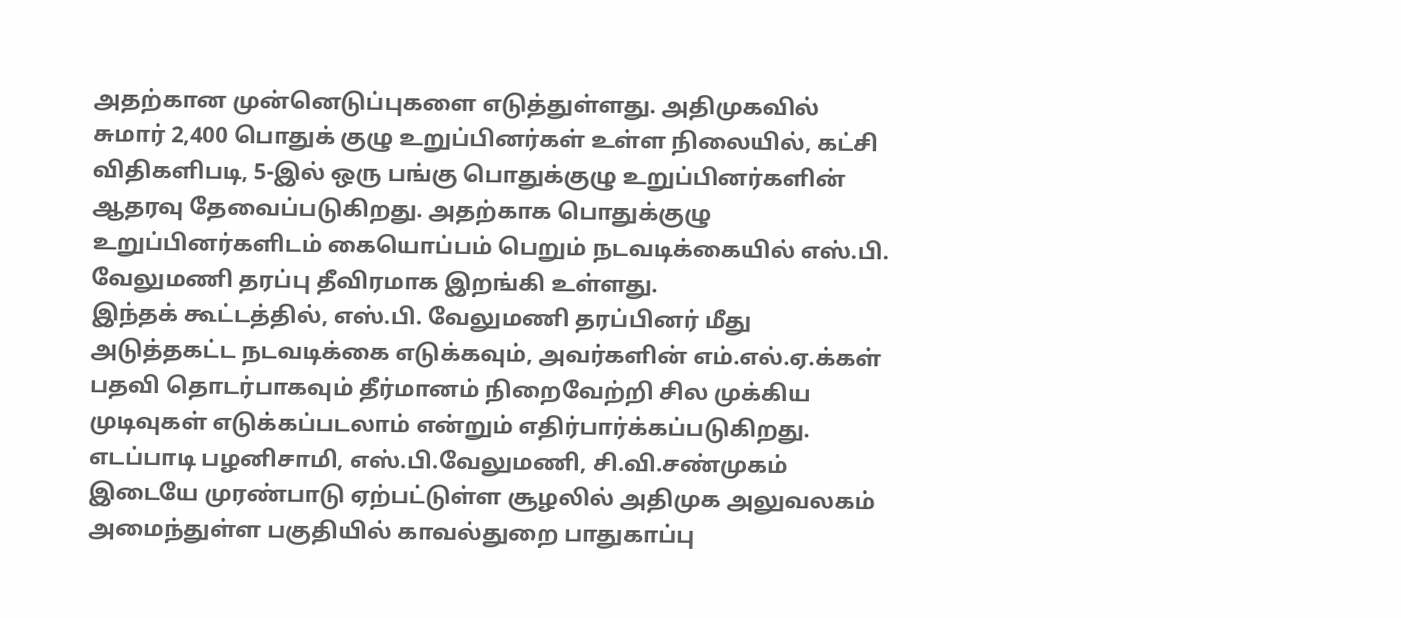அதற்கான முன்னெடுப்புகளை எடுத்துள்ளது. அதிமுகவில் சுமார் 2,400 பொதுக் குழு உறுப்பினர்கள் உள்ள நிலையில், கட்சி விதிகளிபடி, 5-இல் ஒரு பங்கு பொதுக்குழு உறுப்பினர்களின் ஆதரவு தேவைப்படுகிறது. அதற்காக பொதுக்குழு உறுப்பினர்களிடம் கையொப்பம் பெறும் நடவடிக்கையில் எஸ்.பி. வேலுமணி தரப்பு தீவிரமாக இறங்கி உள்ளது.
இந்தக் கூட்டத்தில், எஸ்.பி. வேலுமணி தரப்பினர் மீது அடுத்தகட்ட நடவடிக்கை எடுக்கவும், அவர்களின் எம்.எல்.ஏ.க்கள் பதவி தொடர்பாகவும் தீர்மானம் நிறைவேற்றி சில முக்கிய முடிவுகள் எடுக்கப்படலாம் என்றும் எதிர்பார்க்கப்படுகிறது.
எடப்பாடி பழனிசாமி, எஸ்.பி.வேலுமணி, சி.வி.சண்முகம் இடையே முரண்பாடு ஏற்பட்டுள்ள சூழலில் அதிமுக அலுவலகம் அமைந்துள்ள பகுதியில் காவல்துறை பாதுகாப்பு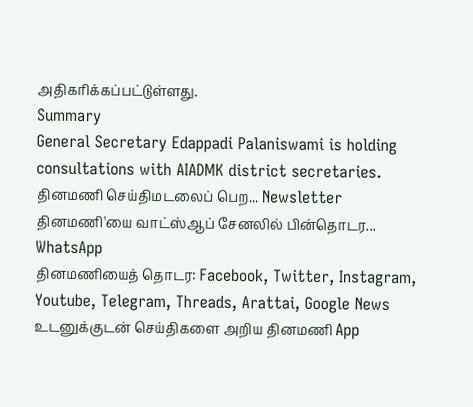அதிகரிக்கப்பட்டுள்ளது.
Summary
General Secretary Edappadi Palaniswami is holding consultations with AIADMK district secretaries.
தினமணி செய்திமடலைப் பெற... Newsletter
தினமணி'யை வாட்ஸ்ஆப் சேனலில் பின்தொடர... WhatsApp
தினமணியைத் தொடர: Facebook, Twitter, Instagram, Youtube, Telegram, Threads, Arattai, Google News
உடனுக்குடன் செய்திகளை அறிய தினமணி App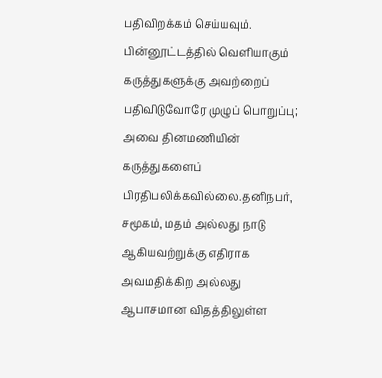பதிவிறக்கம் செய்யவும்.
பின்னூட்டத்தில் வெளியாகும் கருத்துகளுக்கு அவற்றைப் பதிவிடுவோரே முழுப் பொறுப்பு; அவை தினமணியின் கருத்துகளைப் பிரதிபலிக்கவில்லை.தனிநபர், சமூகம், மதம் அல்லது நாடு ஆகியவற்றுக்கு எதிராக அவமதிக்கிற அல்லது ஆபாசமான விதத்திலுள்ள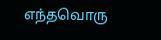எந்தவொரு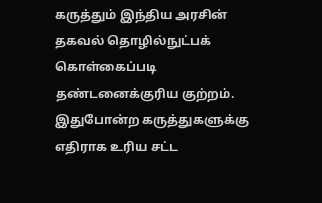கருத்தும் இந்திய அரசின் தகவல் தொழில்நுட்பக் கொள்கைப்படி தண்டனைக்குரிய குற்றம். இதுபோன்ற கருத்துகளுக்கு எதிராக உரிய சட்ட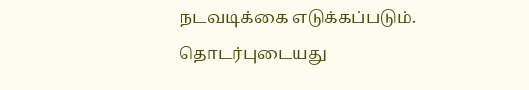நடவடிக்கை எடுக்கப்படும்.
தொடர்புடையது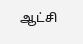ஆட்சி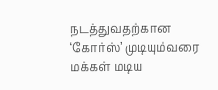நடத்துவதற்கான ‘கோர்ஸ்’ முடியும்வரை மக்கள் மடிய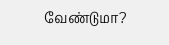வேண்டுமா?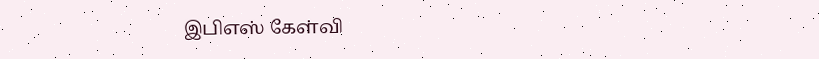இபிஎஸ் கேள்வி